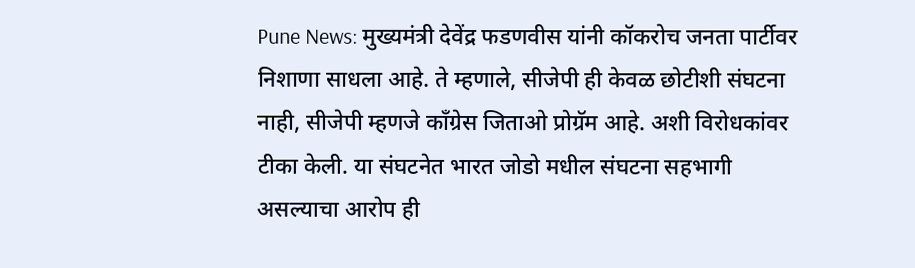Pune News: मुख्यमंत्री देवेंद्र फडणवीस यांनी कॉकरोच जनता पार्टीवर निशाणा साधला आहे. ते म्हणाले, सीजेपी ही केवळ छोटीशी संघटना नाही, सीजेपी म्हणजे काँग्रेस जिताओ प्रोग्रॅम आहे. अशी विरोधकांवर टीका केली. या संघटनेत भारत जोडो मधील संघटना सहभागी असल्याचा आरोप ही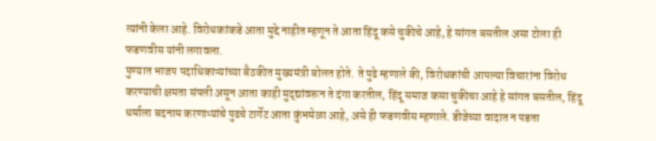त्यांनी केला आहे. विरोधकांकडे आता मुद्दे नाहीत म्हणून ते आता हिंदू कसे चुकीचे आहे, हे सांगत बसतील असा टोला ही फडणवीस यांनी लगावला.
पुण्यात भाजप पदाधिकाऱ्यांच्या बैठकीत मुख्यमंत्री बोलत होते. ते पुढे म्हणाले की, विरोधकांची आपल्या विचारांना विरोध करण्याची क्षमता संपली असून आता काही मुद्द्यांवरून ते दंगा करतील, हिंदू समाज कसा चुकीचा आहे हे सांगत बसतील, हिंदू धर्माला बदनाम करणाऱ्यांचे पुढचे टार्गेट आता कुंभमेळा आहे, असे ही फडणवीस म्हणाले. डीजेच्या वादात न पडता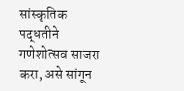सांस्कृतिक पद्धतीने गणेशोत्सव साजरा करा, असे सांगून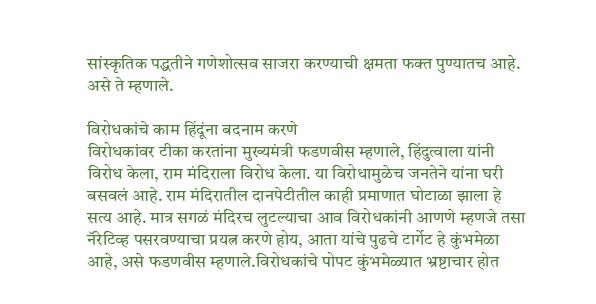सांस्कृतिक पद्धतीने गणेशोत्सव साजरा करण्याची क्षमता फक्त पुण्यातच आहे. असे ते म्हणाले.

विरोधकांचे काम हिंदूंना बदनाम करणे
विरोधकांवर टीका करतांना मुख्यमंत्री फडणवीस म्हणाले, हिंदुत्वाला यांनी विरोध केला, राम मंदिराला विरोध केला. या विरोधामुळेच जनतेने यांना घरी बसवलं आहे. राम मंदिरातील दानपेटीतील काही प्रमाणात घोटाळा झाला हे सत्य आहे. मात्र सगळं मंदिरच लुटल्याचा आव विरोधकांनी आणणे म्हणजे तसा नॅरेटिव्ह पसरवण्याचा प्रयत्न करणे होय, आता यांचे पुढचे टार्गेट हे कुंभमेळा आहे, असे फडणवीस म्हणाले.विरोधकांचे पोपट कुंभमेळ्यात भ्रष्टाचार होत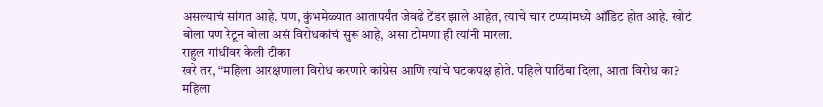असल्याचं सांगत आहे. पण, कुंभमेळ्यात आतापर्यंत जेवढे टेंडर झाले आहेत, त्याचे चार टप्प्यांमध्ये ऑडिट होत आहे. खोटं बोला पण रेटून बोला असं विरोधकांचं सुरू आहे, असा टोमणा ही त्यांनी मारला.
राहुल गांधींवर केली टीका
खरे तर, “महिला आरक्षणाला विरोध करणारे कांग्रेस आणि त्यांचे घटकपक्ष होते. पहिले पाठिंबा दिला, आता विरोध का? महिला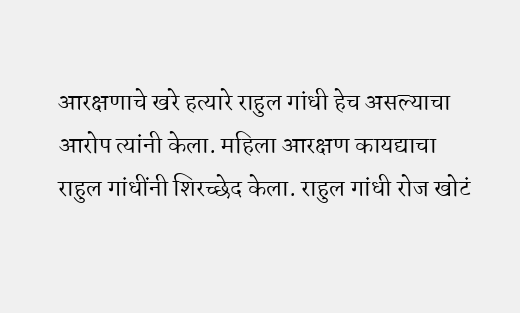आरक्षणाचे खरे हत्यारे राहुल गांधी हेच असल्याचा आरोप त्यांनी केला. महिला आरक्षण कायद्याचा राहुल गांधींनी शिरच्छेद केला. राहुल गांधी रोज खोटं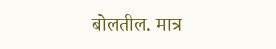बोलतील. मात्र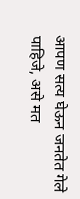आपण सत्य घेऊन जनतेत गेले पाहिजे, असे मत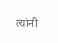त्यांनी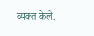व्यक्त केले.